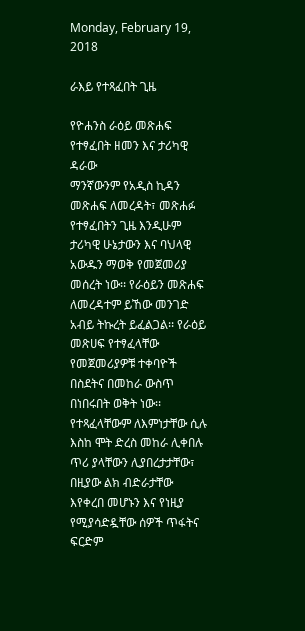Monday, February 19, 2018

ራእይ የተጻፈበት ጊዜ

የዮሐንስ ራዕይ መጽሐፍ የተፃፈበት ዘመን እና ታሪካዊ ዳራው
ማንኛውንም የአዲስ ኪዳን መጽሐፍ ለመረዳት፣ መጽሐፉ የተፃፈበትን ጊዜ እንዲሁም ታሪካዊ ሁኔታውን እና ባህላዊ አውዱን ማወቅ የመጀመሪያ መሰረት ነው፡፡ የራዕይን መጽሐፍ ለመረዳተም ይኸው መንገድ አብይ ትኩረት ይፈልጋል፡፡ የራዕይ መጽሀፍ የተፃፈላቸው የመጀመሪያዎቹ ተቀባዮች በስደትና በመከራ ውስጥ በነበሩበት ወቅት ነው፡፡ የተጻፈላቸውም ለእምነታቸው ሲሉ እስከ ሞት ድረስ መከራ ሊቀበሉ ጥሪ ያላቸውን ሊያበረታታቸው፣ በዚያው ልክ ብድራታቸው እየቀረበ መሆኑን እና የነዚያ የሚያሳድዷቸው ሰዎች ጥፋትና ፍርድም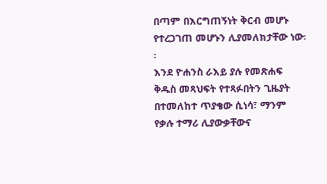በጣም በእርግጠኝነት ቅርብ መሆኑ የተረጋገጠ መሆኑን ሊያመለክታቸው ነው፡፡
እንደ ዮሐንስ ራእይ ያሉ የመጽሐፍ ቅዱስ መጻህፍት የተጻፉበትን ጊዜያት በተመለከተ ጥያቄው ሲነሳ፣ ማንም የቃሉ ተማሪ ሊያውቃቸውና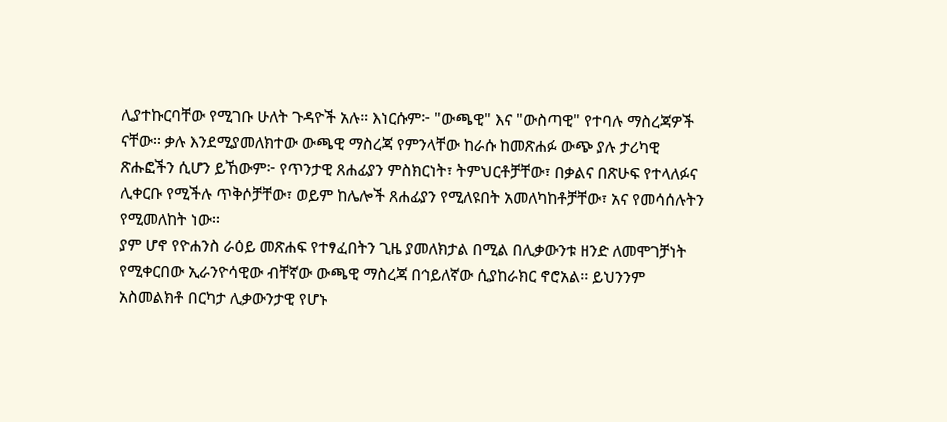ሊያተኩርባቸው የሚገቡ ሁለት ጉዳዮች አሉ። እነርሱም፦ "ውጫዊ" እና "ውስጣዊ" የተባሉ ማስረጃዎች ናቸው፡፡ ቃሉ እንደሚያመለክተው ውጫዊ ማስረጃ የምንላቸው ከራሱ ከመጽሐፉ ውጭ ያሉ ታሪካዊ ጽሑፎችን ሲሆን ይኸውም፦ የጥንታዊ ጸሐፊያን ምስክርነት፣ ትምህርቶቻቸው፣ በቃልና በጽሁፍ የተላለፉና ሊቀርቡ የሚችሉ ጥቅሶቻቸው፣ ወይም ከሌሎች ጸሐፊያን የሚለዩበት አመለካከቶቻቸው፣ አና የመሳሰሉትን የሚመለከት ነው፡፡
ያም ሆኖ የዮሐንስ ራዕይ መጽሐፍ የተፃፈበትን ጊዜ ያመለክታል በሚል በሊቃውንቱ ዘንድ ለመሞገቻነት የሚቀርበው ኢራንዮሳዊው ብቸኛው ውጫዊ ማስረጃ በኅይለኛው ሲያከራክር ኖሮአል፡፡ ይህንንም አስመልክቶ በርካታ ሊቃውንታዊ የሆኑ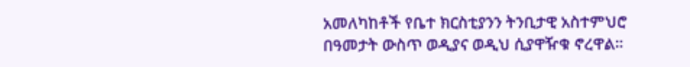አመለካከቶች የቤተ ክርስቲያንን ትንቢታዊ አስተምህሮ በዓመታት ውስጥ ወዲያና ወዲህ ሲያዋዥቁ ኖረዋል፡፡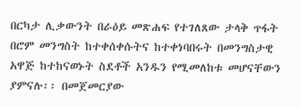በርካታ ሊቃውንት በራዕይ መጽሐፍ የተገለጸው ታላቅ ጥፋት በሮም መንግስት ከተቀሰቀሱትና ከተቀነባበሩት በመንግስታዊ አዋጅ ከተከናወኑት ስደቶች አንዱን የሚመለከቱ መሆናቸውን ያምናሉ፡፡ በመጀመርያው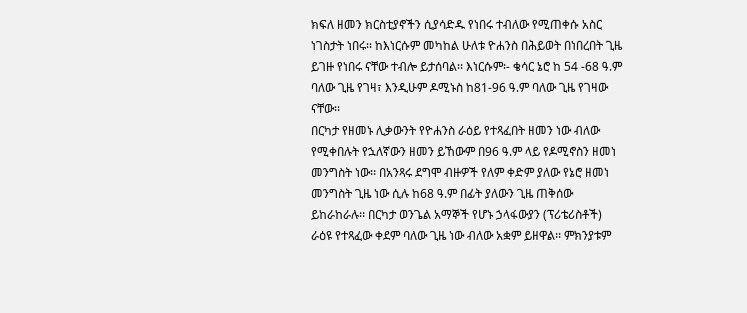ክፍለ ዘመን ክርስቲያኖችን ሲያሳድዱ የነበሩ ተብለው የሚጠቀሱ አስር ነገስታት ነበሩ፡፡ ከእነርሱም መካከል ሁለቱ ዮሐንስ በሕይወት በነበረበት ጊዜ ይገዙ የነበሩ ናቸው ተብሎ ይታሰባል፡፡ እነርሱም፡- ቄሳር ኔሮ ከ 54 -68 ዓ.ም ባለው ጊዜ የገዛ፣ እንዲሁም ዶሚኑስ ከ81-96 ዓ.ም ባለው ጊዜ የገዛው ናቸው፡፡
በርካታ የዘመኑ ሊቃውንት የዮሐንስ ራዕይ የተጻፈበት ዘመን ነው ብለው የሚቀበሉት የኋለኛውን ዘመን ይኸውም በ96 ዓ.ም ላይ የዶሚኖስን ዘመነ መንግስት ነው፡፡ በአንጻሩ ደግሞ ብዙዎች የለም ቀድም ያለው የኔሮ ዘመነ መንግስት ጊዜ ነው ሲሉ ከ68 ዓ.ም በፊት ያለውን ጊዜ ጠቅሰው ይከራከራሉ፡፡ በርካታ ወንጌል አማኞች የሆኑ ኃላፋውያን (ፕሪቴሪስቶች) ራዕዩ የተጻፈው ቀደም ባለው ጊዜ ነው ብለው አቋም ይዘዋል፡፡ ምክንያቱም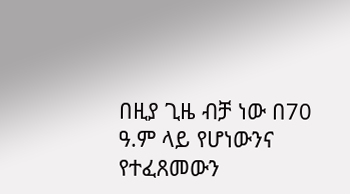በዚያ ጊዜ ብቻ ነው በ70 ዓ.ም ላይ የሆነውንና የተፈጸመውን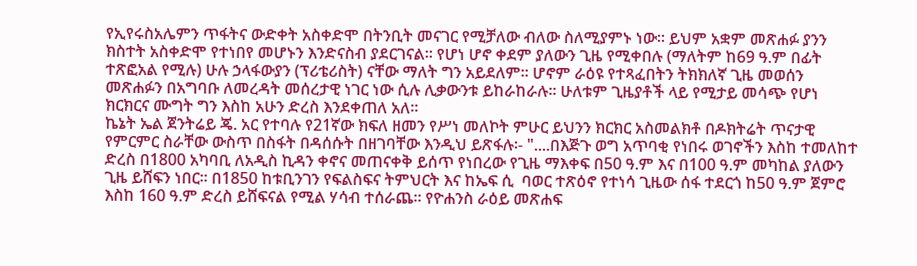የኢየሩስአሌምን ጥፋትና ውድቀት አስቀድሞ በትንቢት መናገር የሚቻለው ብለው ስለሚያምኑ ነው፡፡ ይህም አቋም መጽሐፉ ያንን ክስተት አስቀድሞ የተነበየ መሆኑን እንድናስብ ያደርገናል፡፡ የሆነ ሆኖ ቀደም ያለውን ጊዜ የሚቀበሉ (ማለትም ከ69 ዓ.ም በፊት ተጽፎአል የሚሉ) ሁሉ ኃላፋውያን (ፕሪቴሪስት) ናቸው ማለት ግን አይደለም፡፡ ሆኖም ራዕዩ የተጻፈበትን ትክክለኛ ጊዜ መወሰን መጽሐፉን በአግባቡ ለመረዳት መሰረታዊ ነገር ነው ሲሉ ሊቃውንቱ ይከራከራሉ፡፡ ሁለቱም ጊዜያቶች ላይ የሚታይ መሳጭ የሆነ ክርክርና ሙግት ግን እስከ አሁን ድረስ እንደቀጠለ አለ፡፡
ኬኔት ኤል ጀንትሬይ ጄ. አር የተባሉ የ21ኛው ክፍለ ዘመን የሥነ መለኮት ምሁር ይህንን ክርክር አስመልክቶ በዶክትሬት ጥናታዊ የምርምር ስራቸው ውስጥ በስፋት በዳሰሱት በዘገባቸው እንዲህ ይጽፋሉ፡- "....በእጅጉ ወግ አጥባቂ የነበሩ ወገኖችን እስከ ተመለከተ ድረስ በ1800 አካባቢ ለአዲስ ኪዳን ቀኖና መጠናቀቅ ይሰጥ የነበረው የጊዜ ማእቀፍ በ50 ዓ.ም እና በ100 ዓ.ም መካከል ያለውን ጊዜ ይሸፍን ነበር፡፡ በ1850 ከቱቢንገን የፍልስፍና ትምህርት እና ከኤፍ ሲ  ባወር ተጽዕኖ የተነሳ ጊዜው ሰፋ ተደርጎ ከ50 ዓ.ም ጀምሮ እስከ 160 ዓ.ም ድረስ ይሸፍናል የሚል ሃሳብ ተሰራጨ፡፡ የዮሐንስ ራዕይ መጽሐፍ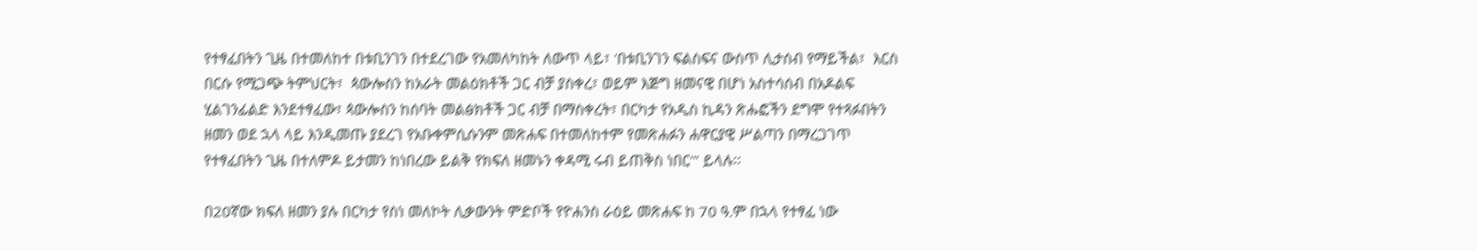የተፃፈበትን ጊዜ በተመለከተ በቱቢንገን በተደረገው የአመለካከት ለውጥ ላይ፣ 'በቱቢንገን ፍልስፍና ውስጥ ሊታሰብ የማይችል፣  እርስ በርሱ የሚጋጭ ትምህርት፣  ጳውሎስን ከአራት መልዕክቶች ጋር ብቻ ያስቀረ፣ ወይም እጅግ ዘመናዊ በሆነ አስተሳሰብ በአዶልፍ ሂልገንፊልድ እንደተፃፈው፣ ጳውሎስን ከሰባት መልፅክቶች ጋር ብቻ በማስቀረት፣ በርካታ የአዲስ ኪዳን ጽሑፎችን ደግሞ የተጻፉበትን ዘመን ወደ ኋላ ላይ እንዲመጡ ያደረገ የአቡቀምሲሱንም መጽሐፍ በተመለከተም የመጽሐፉን ሐዋርያዊ ሥልጣን በማረጋገጥ የተፃፈበትን ጊዜ በተለምዶ ይታመን ከነበረው ይልቅ የክፍለ ዘመኑን ቀዳሚ ሩብ ይጠቅስ ነበር'" ይላሉ፡፡

በ20ኛው ክፍለ ዘመን ያሉ በርካታ የስነ መለኮት ሊቃውንት ምድቦች የዮሐንስ ራዕይ መጽሐፍ ከ 70 ዓ.ም በኋላ የተፃፈ ነው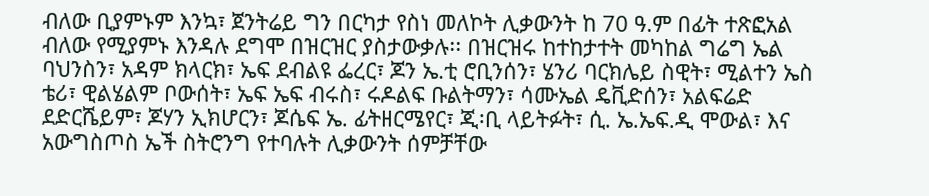ብለው ቢያምኑም እንኳ፣ ጀንትሬይ ግን በርካታ የስነ መለኮት ሊቃውንት ከ 70 ዓ.ም በፊት ተጽፎአል ብለው የሚያምኑ እንዳሉ ደግሞ በዝርዝር ያስታውቃሉ፡፡ በዝርዝሩ ከተከታተት መካከል ግሬግ ኤል ባህንስን፣ አዳም ክላርክ፣ ኤፍ ደብልዩ ፌረር፣ ጆን ኤ.ቲ ሮቢንሰን፣ ሄንሪ ባርክሌይ ስዊት፣ ሚልተን ኤስ ቴሪ፣ ዊልሄልም ቦውሰት፣ ኤፍ ኤፍ ብሩስ፣ ሩዶልፍ ቡልትማን፣ ሳሙኤል ዴቪድሰን፣ አልፍሬድ ደድርሼይም፣ ጆሃን ኢክሆርን፣ ጆሴፍ ኤ. ፊትዘርሜየር፣ ጂ፡ቢ ላይትፉት፣ ሲ. ኤ.ኤፍ.ዲ ሞውል፣ እና አውግስጦስ ኤች ስትሮንግ የተባሉት ሊቃውንት ሰምቻቸው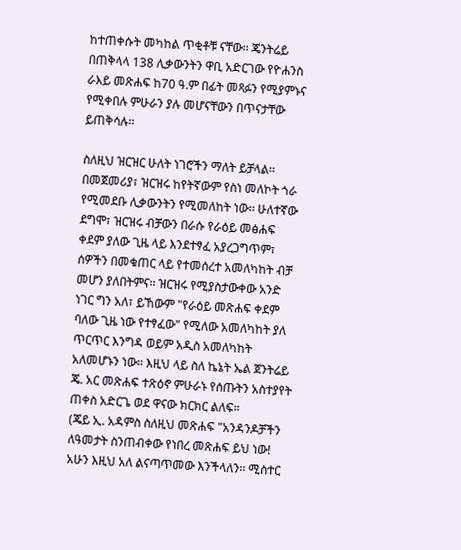ከተጠቀሱት መካከል ጥቂቶቹ ናቸው፡፡ ጄንትሬይ በጠቅላላ 138 ሊቃውንትን ዋቢ አድርገው የዮሐንስ ራእይ መጽሐፍ ከ70 ዓ.ም በፊት መጻፉን የሚያምኑና የሚቀበሉ ምሁራን ያሉ መሆናቸውን በጥናታቸው ይጠቅሳሉ፡፡

ስለዚህ ዝርዝር ሁለት ነገሮችን ማለት ይቻላል፡፡ በመጀመሪያ፣ ዝርዝሩ ከየትኛውም የስነ መለኮት ጎራ የሚመደቡ ሊቃውንትን የሚመለከት ነው፡፡ ሁለተኛው ደግሞ፣ ዝርዝሩ ብቻውን በራሱ የራዕይ መፅሐፍ ቀደም ያለው ጊዜ ላይ እንደተፃፈ አያረጋግጥም፣ ሰዎችን በመቁጠር ላይ የተመሰረተ አመለካከት ብቻ መሆን ያለበትምና፡፡ ዝርዝሩ የሚያስታውቀው አንድ ነገር ግን አለ፣ ይኸውም "የራዕይ መጽሐፍ ቀደም ባለው ጊዜ ነው የተፃፈው" የሚለው አመለካከት ያለ ጥርጥር እንግዳ ወይም አዲስ አመለካከት አለመሆኑን ነው። እዚህ ላይ ስለ ኬኔት ኤል ጀንትሬይ ጄ. አር መጽሐፍ ተጽዕኖ ምሁራኑ የሰጡትን አስተያየት ጠቀስ አድርጌ ወደ ዋናው ክርክር ልለፍ።
(ጄይ ኢ. አዳምስ ስለዚህ መጽሐፍ "አንዳንዶቻችን ለዓመታት ስንጠብቀው የነበረ መጽሐፍ ይህ ነው! አሁን እዚህ አለ ልናጣጥመው እንችላለን፡፡ ሚስተር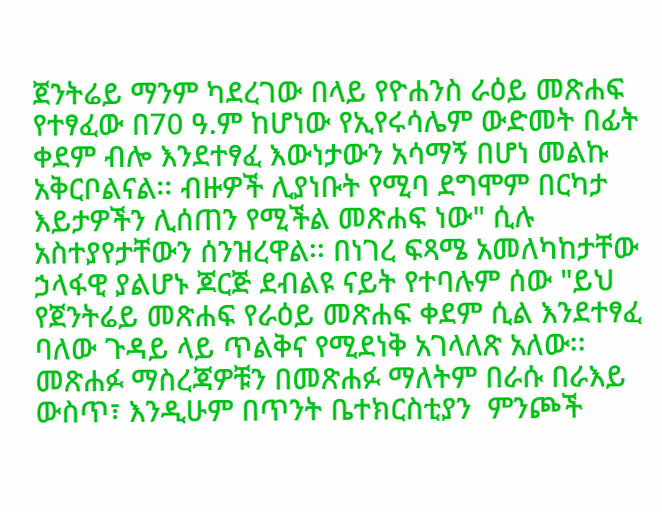ጀንትሬይ ማንም ካደረገው በላይ የዮሐንስ ራዕይ መጽሐፍ የተፃፈው በ70 ዓ.ም ከሆነው የኢየሩሳሌም ውድመት በፊት ቀደም ብሎ እንደተፃፈ እውነታውን አሳማኝ በሆነ መልኩ አቅርቦልናል፡፡ ብዙዎች ሊያነቡት የሚባ ደግሞም በርካታ እይታዎችን ሊሰጠን የሚችል መጽሐፍ ነው" ሲሉ አስተያየታቸውን ሰንዝረዋል፡፡ በነገረ ፍጻሜ አመለካከታቸው ኃላፋዊ ያልሆኑ ጆርጅ ደብልዩ ናይት የተባሉም ሰው "ይህ የጀንትሬይ መጽሐፍ የራዕይ መጽሐፍ ቀደም ሲል እንደተፃፈ ባለው ጉዳይ ላይ ጥልቅና የሚደነቅ አገላለጽ አለው፡፡ መጽሐፉ ማስረጃዎቹን በመጽሐፉ ማለትም በራሱ በራእይ ውስጥ፣ እንዲሁም በጥንት ቤተክርስቲያን  ምንጮች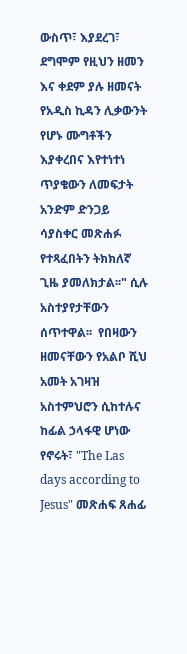ውስጥ፣ እያደረገ፣ ደግሞም የዚህን ዘመን እና ቀደም ያሉ ዘመናት የአዲስ ኪዳን ሊቃውንት የሆኑ ሙግቶችን እያቀረበና እየተነተነ ጥያቄውን ለመፍታት አንድም ድንጋይ ሳያስቀር መጽሐፉ የተጻፈበትን ትክክለኛ ጊዜ ያመለክታል፡፡" ሲሉ አስተያየታቸውን ሰጥተዋል፡፡  የበዛውን ዘመናቸውን የአልቦ ሺህ አመት አገዛዝ አስተምህሮን ሲከተሉና ከፊል ኃላፋዊ ሆነው የኖሩት፣ "The Las days according to Jesus" መጽሐፍ ጸሐፊ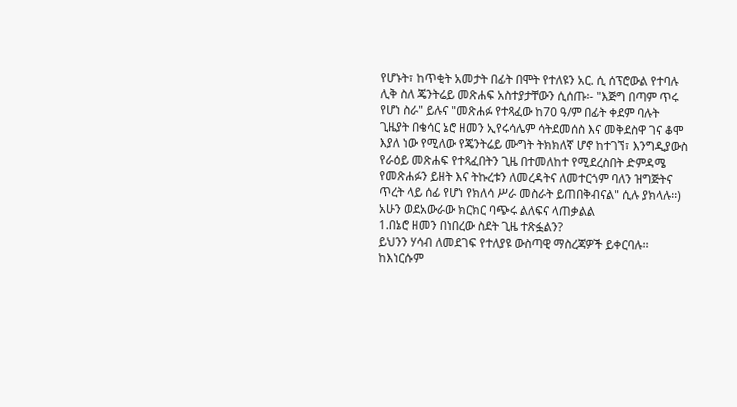የሆኑት፣ ከጥቂት አመታት በፊት በሞት የተለዩን አር. ሲ ሰፕሮውል የተባሉ ሊቅ ስለ ጄንትሬይ መጽሐፍ አስተያታቸውን ሲሰጡ፡- "እጅግ በጣም ጥሩ የሆነ ስራ" ይሉና "መጽሐፉ የተጻፈው ከ70 ዓ/ም በፊት ቀደም ባሉት ጊዜያት በቄሳር ኔሮ ዘመን ኢየሩሳሌም ሳትደመሰስ እና መቅደስዋ ገና ቆሞ እያለ ነው የሚለው የጄንትሬይ ሙግት ትክክለኛ ሆኖ ከተገኘ፣ እንግዲያውስ የራዕይ መጽሐፍ የተጻፈበትን ጊዜ በተመለከተ የሚደረስበት ድምዳሜ የመጽሐፉን ይዘት እና ትኩረቱን ለመረዳትና ለመተርጎም ባለን ዝግጅትና ጥረት ላይ ሰፊ የሆነ የክለሳ ሥራ መስራት ይጠበቅብናል" ሲሉ ያክላሉ፡፡)
አሁን ወደአውራው ክርክር ባጭሩ ልለፍና ላጠቃልል
1.በኔሮ ዘመን በነበረው ስደት ጊዜ ተጽፏልን?
ይህንን ሃሳብ ለመደገፍ የተለያዩ ውስጣዊ ማስረጃዎች ይቀርባሉ፡፡ ከእነርሱም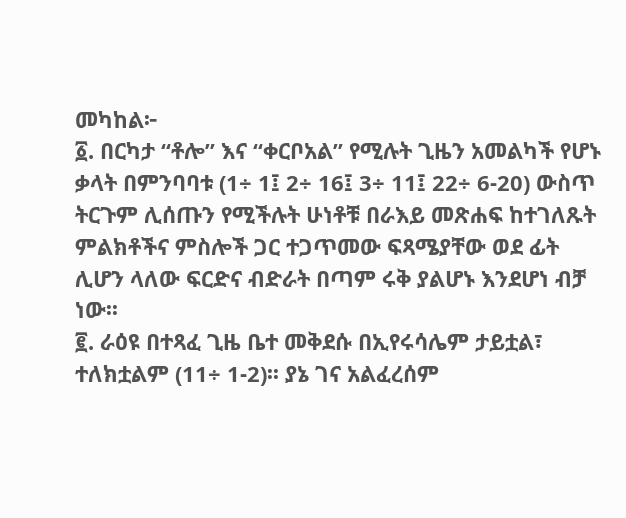መካከል፦
፩. በርካታ “ቶሎ” እና “ቀርቦአል” የሚሉት ጊዜን አመልካች የሆኑ ቃላት በምንባባቱ (1÷ 1፤ 2÷ 16፤ 3÷ 11፤ 22÷ 6-20) ውስጥ ትርጉም ሊሰጡን የሚችሉት ሁነቶቹ በራእይ መጽሐፍ ከተገለጹት ምልክቶችና ምስሎች ጋር ተጋጥመው ፍጻሜያቸው ወደ ፊት ሊሆን ላለው ፍርድና ብድራት በጣም ሩቅ ያልሆኑ እንደሆነ ብቻ ነው፡፡
፪. ራዕዩ በተጻፈ ጊዜ ቤተ መቅደሱ በኢየሩሳሌም ታይቷል፣ ተለክቷልም (11÷ 1-2)፡፡ ያኔ ገና አልፈረሰም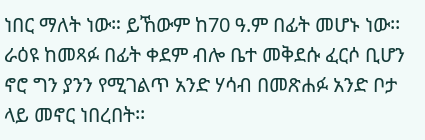ነበር ማለት ነው። ይኸውም ከ70 ዓ.ም በፊት መሆኑ ነው፡፡  ራዕዩ ከመጻፉ በፊት ቀደም ብሎ ቤተ መቅደሱ ፈርሶ ቢሆን ኖሮ ግን ያንን የሚገልጥ አንድ ሃሳብ በመጽሐፉ አንድ ቦታ ላይ መኖር ነበረበት፡፡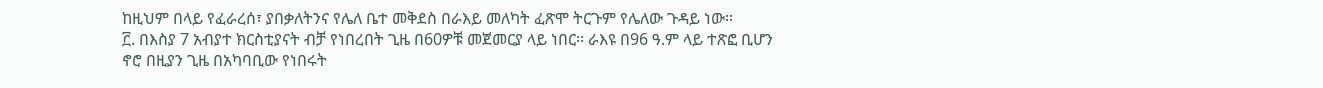ከዚህም በላይ የፈራረሰ፣ ያበቃለትንና የሌለ ቤተ መቅደስ በራእይ መለካት ፈጽሞ ትርጉም የሌለው ጉዳይ ነው።
፫. በእስያ 7 አብያተ ክርስቲያናት ብቻ የነበረበት ጊዜ በ60ዎቹ መጀመርያ ላይ ነበር፡፡ ራእዩ በ96 ዓ.ም ላይ ተጽፎ ቢሆን ኖሮ በዚያን ጊዜ በአካባቢው የነበሩት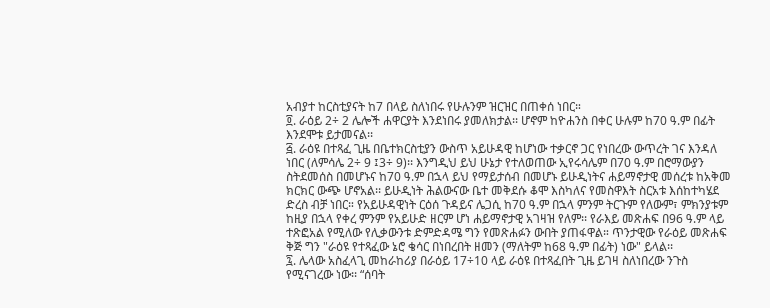አብያተ ከርስቲያናት ከ7 በላይ ስለነበሩ የሁሉንም ዝርዝር በጠቀሰ ነበር።
፬. ራዕይ 2÷ 2 ሌሎች ሐዋርያት እንደነበሩ ያመለክታል፡፡ ሆኖም ከዮሐንስ በቀር ሁሉም ከ70 ዓ.ም በፊት እንደሞቱ ይታመናል፡፡
፭. ራዕዩ በተጻፈ ጊዜ በቤተክርስቲያን ውስጥ አይሁዳዊ ከሆነው ተቃርኖ ጋር የነበረው ውጥረት ገና እንዳለ ነበር (ለምሳሌ 2÷ 9 ፤3÷ 9)፡፡ እንግዲህ ይህ ሁኔታ የተለወጠው ኢየሩሳሌም በ70 ዓ.ም በሮማውያን ስትደመሰስ በመሆኑና ከ70 ዓ.ም በኋላ ይህ የማይታሰብ በመሆኑ ይሁዲነትና ሐይማኖታዊ መሰረቱ ከአቅመ ክርክር ውጭ ሆኖአል፡፡ ይሁዲነት ሕልውናው ቤተ መቅደሱ ቆሞ እስካለና የመስዋእት ስርአቱ እሰከተካሄደ ድረስ ብቻ ነበር። የአይሁዳዊነት ርዕሰ ጉዳይና ሌጋሲ ከ70 ዓ.ም በኋላ ምንም ትርጉም የለውም፣ ምክንያቱም ከዚያ በኋላ የቀረ ምንም የአይሁድ ዘርም ሆነ ሐይማኖታዊ አገዛዝ የለም፡፡ የራእይ መጽሐፍ በ96 ዓ.ም ላይ ተጽፎአል የሚለው የሊቃውንቱ ድምድዳሜ ግን የመጽሐፉን ውበት ያጠፋዋል። ጥንታዊው የራዕይ መጽሐፍ ቅጅ ግን "ራዕዩ የተጻፈው ኔሮ ቄሳር በነበረበት ዘመን (ማለትም ከ68 ዓ.ም በፊት) ነው" ይላል፡፡
፯. ሌላው አስፈላጊ መከራከሪያ በራዕይ 17÷10 ላይ ራዕዩ በተጻፈበት ጊዜ ይገዛ ስለነበረው ንጉስ የሚናገረው ነው፡፡ “ሰባት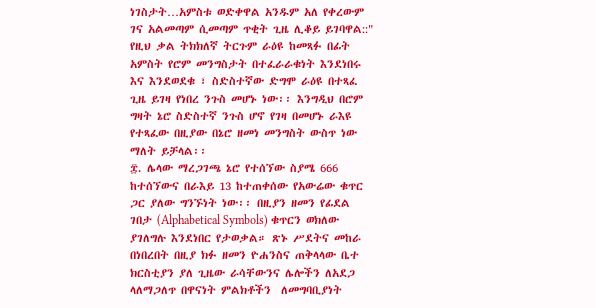ነገስታት…አምስቱ ወድቀዋል አንዱም አለ የቀረውም ገና አልመጣም ሲመጣም ጥቂት ጊዜ ሊቆይ ይገባዋል::" የዚህ ቃል ትክክለኛ ትርጉም ራዕዩ ከመጻፉ በፊት አምስት የሮም መንግስታት በተፈራራቁነት እንደነበሩ እና እንደወደቁ ፣ ስድስተኛው ድግሞ ራዕዩ በተጻፈ ጊዜ ይገዛ የነበረ ንጉስ መሆኑ ነው፡፡ እንግዲህ በሮም ግዛት ኔሮ ስድስተኛ ንጉስ ሆኖ የገዛ በመሆኑ ራእዩ የተጻፈው በዚያው በኔሮ ዘመነ መንግስት ውስጥ ነው ማለት ይቻላል፡፡
፰. ሌላው ማረጋገጫ ኔሮ የተሰኘው ስያሜ 666 ከተሰኘውና በራእይ 13 ከተጠቀሰው የአውሬው ቁጥር ጋር ያለው ግንኙነት ነው፡፡ በዚያን ዘመን የፊደል ገበታ (Alphabetical Symbols) ቁጥርን ወክለው ያገለግሉ እንደነበር የታወቃል። ጽኑ ሥደትና መከራ በነበረበት በዚያ ክፉ ዘመን ዮሐንስና ጠቅላላው ቤተ ክርስቲያን ያለ ጊዜው ራሳቸውንና ሌሎችን ለአደጋ ላለማጋለጥ በዋናነት ምልክቶችን  ለመግባቢያነት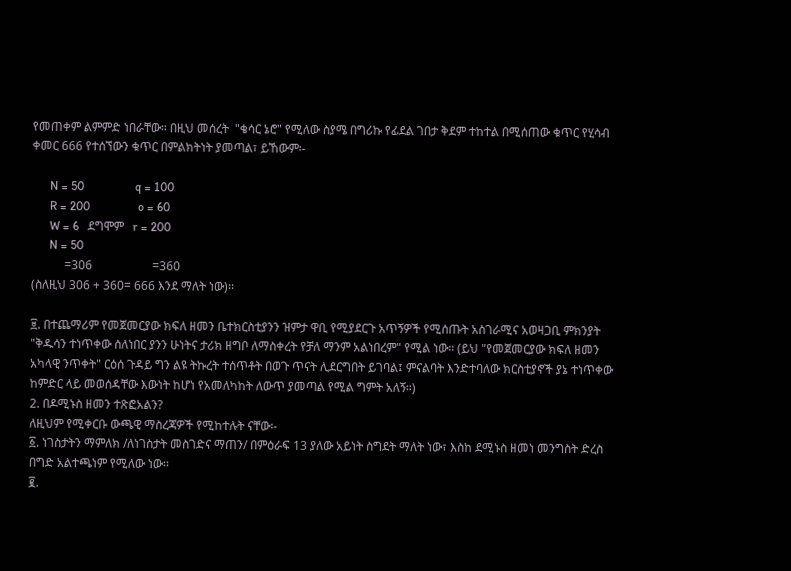የመጠቀም ልምምድ ነበራቸው። በዚህ መሰረት  "ቄሳር ኔሮ" የሚለው ስያሜ በግሪኩ የፊደል ገበታ ቅደም ተከተል በሚሰጠው ቁጥር የሂሳብ ቀመር 666 የተሰኘውን ቁጥር በምልክትነት ያመጣል፣ ይኸውም፡-

      N = 50                 q = 100
      R = 200                o = 60
      W = 6   ደግሞም   r = 200
      N = 50
           =306                    =360
(ስለዚህ 306 + 360= 666 እንደ ማለት ነው)፡፡

፱. በተጨማሪም የመጀመርያው ክፍለ ዘመን ቤተክርስቲያንን ዝምታ ዋቢ የሚያደርጉ አጥኝዎች የሚሰጡት አስገራሚና አወዛጋቢ ምክንያት "ቅዱሳን ተነጥቀው ሰለነበር ያንን ሁነትና ታሪክ ዘግቦ ለማስቀረት የቻለ ማንም አልነበረም" የሚል ነው። (ይህ "የመጀመርያው ክፍለ ዘመን አካላዊ ንጥቀት" ርዕሰ ጉዳይ ግን ልዩ ትኩረት ተሰጥቶት በወጉ ጥናት ሊደርግበት ይገባል፤ ምናልባት እንድተባለው ክርስቲያኖች ያኔ ተነጥቀው ከምድር ላይ መወሰዳቸው እውነት ከሆነ የአመለካከት ለውጥ ያመጣል የሚል ግምት አለኝ።)
2. በዶሚኑስ ዘመን ተጽፎአልን?
ለዚህም የሚቀርቡ ውጫዊ ማስረጃዎች የሚከተሉት ናቸው፡-
፩. ነገስታትን ማምለክ /ለነገስታት መስገድና ማጠን/ በምዕራፍ 13 ያለው አይነት ስግደት ማለት ነው፣ እስከ ደሚኑስ ዘመነ መንግስት ድረስ በግድ አልተጫነም የሚለው ነው፡፡
፪.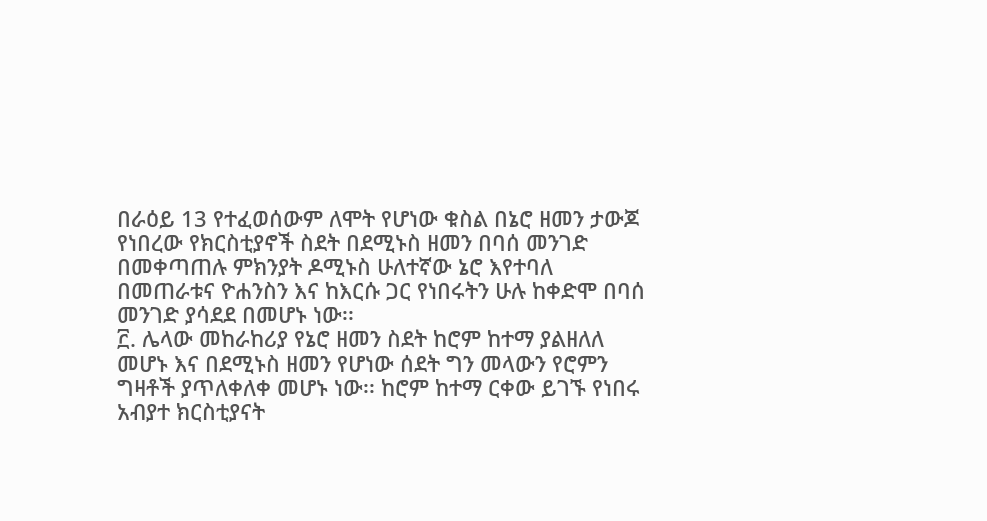በራዕይ 13 የተፈወሰውም ለሞት የሆነው ቁስል በኔሮ ዘመን ታውጆ የነበረው የክርስቲያኖች ስደት በደሚኑስ ዘመን በባሰ መንገድ በመቀጣጠሉ ምክንያት ዶሚኑስ ሁለተኛው ኔሮ እየተባለ በመጠራቱና ዮሐንስን እና ከእርሱ ጋር የነበሩትን ሁሉ ከቀድሞ በባሰ መንገድ ያሳደደ በመሆኑ ነው፡፡
፫. ሌላው መከራከሪያ የኔሮ ዘመን ስደት ከሮም ከተማ ያልዘለለ መሆኑ እና በደሚኑስ ዘመን የሆነው ሰደት ግን መላውን የሮምን ግዛቶች ያጥለቀለቀ መሆኑ ነው፡፡ ከሮም ከተማ ርቀው ይገኙ የነበሩ አብያተ ክርስቲያናት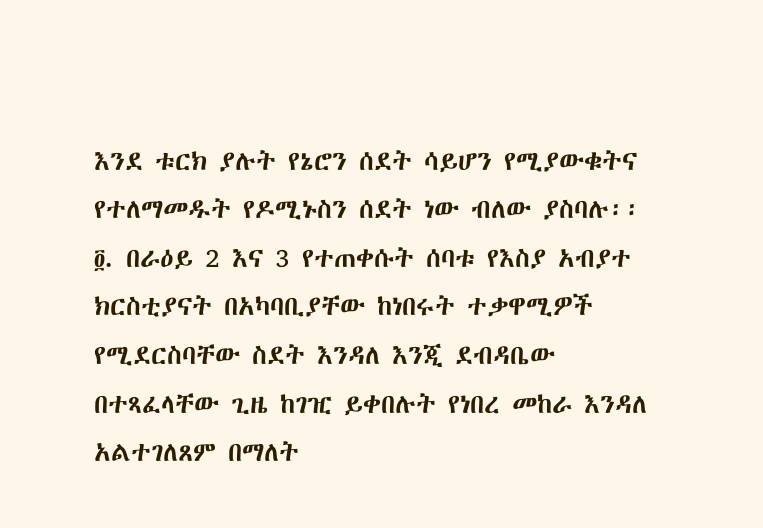እንደ ቱርክ ያሉት የኔሮን ሰደት ሳይሆን የሚያውቁትና የተለማመዱት የዶሚኑስን ሰደት ነው ብለው ያስባሉ፡፡
፬. በራዕይ 2 እና 3 የተጠቀሱት ሰባቱ የእስያ አብያተ ክርስቲያናት በአካባቢያቸው ከነበሩት ተቃዋሚዎች የሚደርስባቸው ስደት እንዳለ እንጂ ደብዳቤው በተጻፈላቸው ጊዜ ከገዢ ይቀበሉት የነበረ መከራ እንዳለ አልተገለጸም በማለት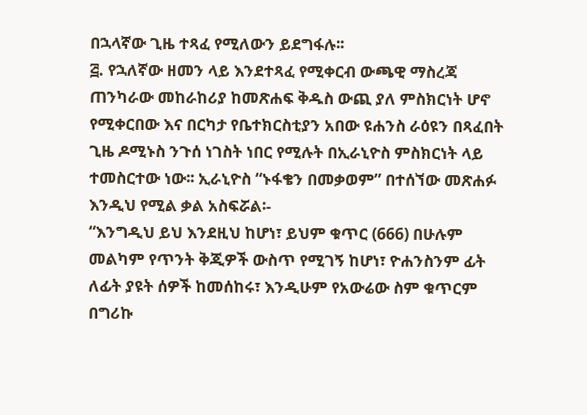በኋላኛው ጊዜ ተጻፈ የሚለውን ይደግፋሉ፡፡
፭. የኋለኛው ዘመን ላይ እንደተጻፈ የሚቀርብ ውጫዊ ማስረጃ ጠንካራው መከራከሪያ ከመጽሐፍ ቅዱስ ውጪ ያለ ምስክርነት ሆኖ የሚቀርበው እና በርካታ የቤተክርስቲያን አበው ዩሐንስ ራዕዩን በጻፈበት ጊዜ ዶሚኑስ ንጉሰ ነገስት ነበር የሚሉት በኢራኒዮስ ምስክርነት ላይ ተመስርተው ነው፡፡ ኢራኒዮስ “ኑፋቄን በመቃወም” በተሰኘው መጽሐፉ እንዲህ የሚል ቃል አስፍሯል፡-
“እንግዲህ ይህ እንደዚህ ከሆነ፣ ይህም ቁጥር (666) በሁሉም መልካም የጥንት ቅጂዎች ውስጥ የሚገኝ ከሆነ፣ ዮሐንስንም ፊት ለፊት ያዩት ሰዎች ከመሰከሩ፣ እንዲሁም የአውሬው ስም ቁጥርም በግሪኩ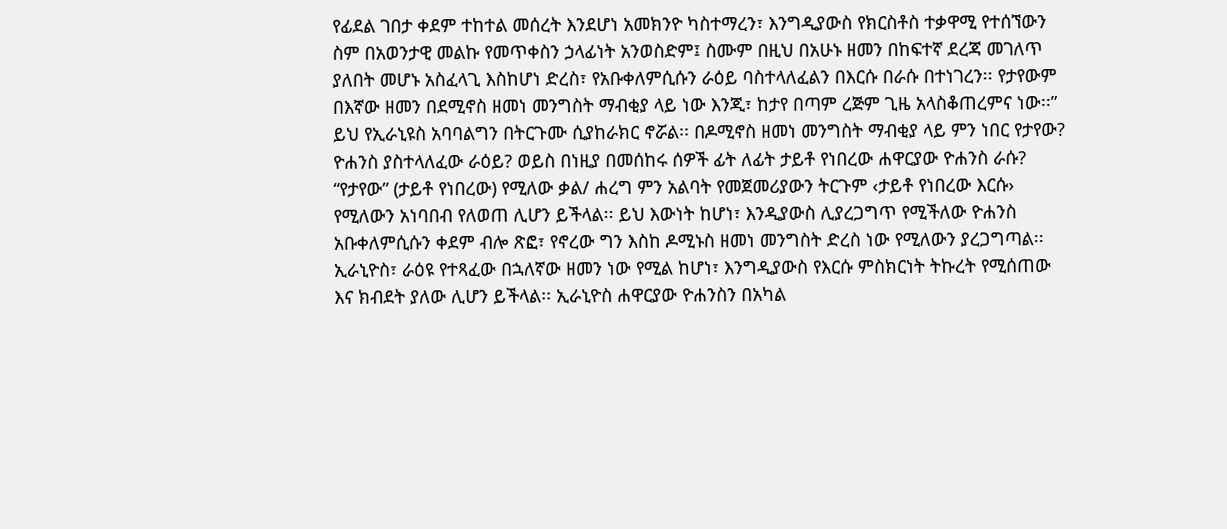የፊደል ገበታ ቀደም ተከተል መሰረት እንደሆነ አመክንዮ ካስተማረን፣ እንግዲያውስ የክርስቶስ ተቃዋሚ የተሰኘውን ስም በአወንታዊ መልኩ የመጥቀስን ኃላፊነት አንወስድም፤ ስሙም በዚህ በአሁኑ ዘመን በከፍተኛ ደረጃ መገለጥ ያለበት መሆኑ አስፈላጊ እስከሆነ ድረስ፣ የአቡቀለምሲሱን ራዕይ ባስተላለፈልን በእርሱ በራሱ በተነገረን፡፡ የታየውም በእኛው ዘመን በደሚኖስ ዘመነ መንግስት ማብቂያ ላይ ነው እንጂ፣ ከታየ በጣም ረጅም ጊዜ አላስቆጠረምና ነው፡፡”
ይህ የኢራኒዩስ አባባልግን በትርጉሙ ሲያከራክር ኖሯል፡፡ በዶሚኖስ ዘመነ መንግስት ማብቂያ ላይ ምን ነበር የታየው? ዮሐንስ ያስተላለፈው ራዕይ? ወይስ በነዚያ በመሰከሩ ሰዎች ፊት ለፊት ታይቶ የነበረው ሐዋርያው ዮሐንስ ራሱ? “የታየው” (ታይቶ የነበረው) የሚለው ቃል/ ሐረግ ምን አልባት የመጀመሪያውን ትርጉም ‹ታይቶ የነበረው እርሱ› የሚለውን አነባበብ የለወጠ ሊሆን ይችላል፡፡ ይህ እውነት ከሆነ፣ እንዲያውስ ሊያረጋግጥ የሚችለው ዮሐንስ አቡቀለምሲሱን ቀደም ብሎ ጽፎ፣ የኖረው ግን እስከ ዶሚኑስ ዘመነ መንግስት ድረስ ነው የሚለውን ያረጋግጣል፡፡
ኢራኒዮስ፣ ራዕዩ የተጻፈው በኋለኛው ዘመን ነው የሚል ከሆነ፣ እንግዲያውስ የእርሱ ምስክርነት ትኩረት የሚሰጠው እና ክብደት ያለው ሊሆን ይችላል፡፡ ኢራኒዮስ ሐዋርያው ዮሐንስን በአካል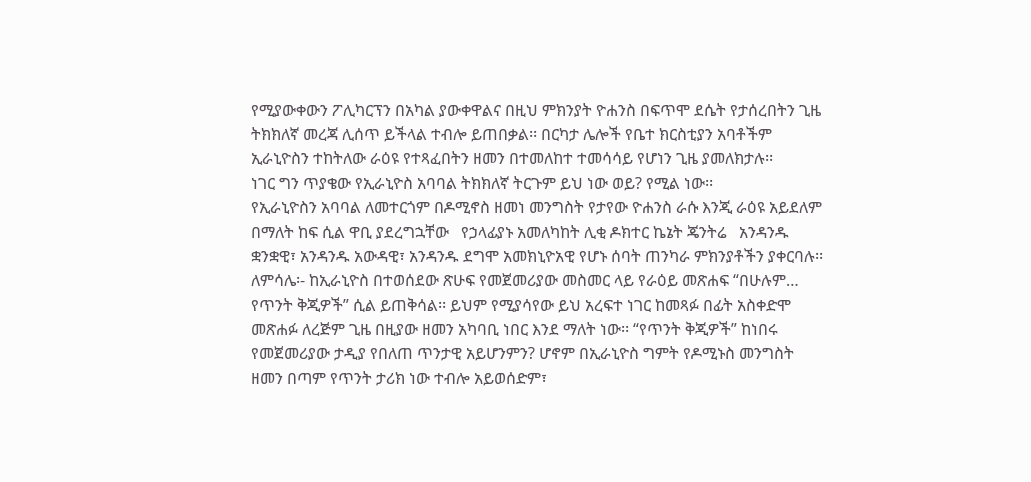የሚያውቀውን ፖሊካርፕን በአካል ያውቀዋልና በዚህ ምክንያት ዮሐንስ በፍጥሞ ደሴት የታሰረበትን ጊዜ ትክክለኛ መረጃ ሊሰጥ ይችላል ተብሎ ይጠበቃል፡፡ በርካታ ሌሎች የቤተ ክርስቲያን አባቶችም ኢራኒዮስን ተከትለው ራዕዩ የተጻፈበትን ዘመን በተመለከተ ተመሳሳይ የሆነን ጊዜ ያመለክታሉ፡፡
ነገር ግን ጥያቄው የኢራኒዮስ አባባል ትክክለኛ ትርጉም ይህ ነው ወይ? የሚል ነው፡፡
የኢራኒዮስን አባባል ለመተርጎም በዶሚኖስ ዘመነ መንግስት የታየው ዮሐንስ ራሱ እንጂ ራዕዩ አይደለም በማለት ከፍ ሲል ዋቢ ያደረግኋቸው   የኃላፊያኑ አመለካከት ሊቂ ዶክተር ኬኔት ጄንትሬ   አንዳንዱ ቋንቋዊ፣ አንዳንዱ አውዳዊ፣ አንዳንዱ ደግሞ አመክኒዮአዊ የሆኑ ሰባት ጠንካራ ምክንያቶችን ያቀርባሉ፡፡
ለምሳሌ፡- ከኢራኒዮስ በተወሰደው ጽሁፍ የመጀመሪያው መስመር ላይ የራዕይ መጽሐፍ “በሁሉም… የጥንት ቅጂዎች” ሲል ይጠቅሳል፡፡ ይህም የሚያሳየው ይህ አረፍተ ነገር ከመጻፉ በፊት አስቀድሞ መጽሐፉ ለረጅም ጊዜ በዚያው ዘመን አካባቢ ነበር እንደ ማለት ነው፡፡ “የጥንት ቅጂዎች” ከነበሩ የመጀመሪያው ታዲያ የበለጠ ጥንታዊ አይሆንምን? ሆኖም በኢራኒዮስ ግምት የዶሚኑስ መንግስት ዘመን በጣም የጥንት ታሪክ ነው ተብሎ አይወሰድም፣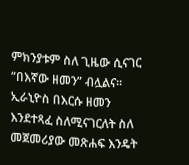ምክንያቱም ስለ ጊዜው ሲናገር “በእኛው ዘመን” ብሏልና፡፡ ኢራኒዮስ በእርሱ ዘመን እንደተጻፈ ስለሚናገርለት ስለ መጀመሪያው መጽሐፍ እንዴት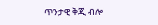ጥንታዊ ቅጂ ብሎ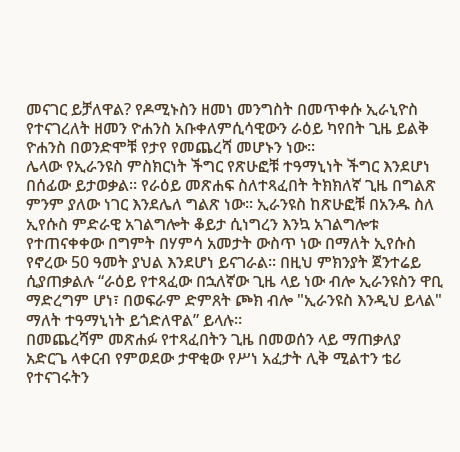መናገር ይቻለዋል? የዶሚኑስን ዘመነ መንግስት በመጥቀሱ ኢራኒዮስ የተናገረለት ዘመን ዮሐንስ አቡቀለምሲሳዊውን ራዕይ ካየበት ጊዜ ይልቅ ዮሐንስ በወንድሞቹ የታየ የመጨረሻ መሆኑን ነው፡፡
ሌላው የኢራንዩስ ምስክርነት ችግር የጽሁፎቹ ተዓማኒነት ችግር እንደሆነ በሰፊው ይታወቃል፡፡ የራዕይ መጽሐፍ ስለተጻፈበት ትክክለኛ ጊዜ በግልጽ ምንም ያለው ነገር እንደሌለ ግልጽ ነው፡፡ ኢራንዩስ ከጽሁፎቹ በአንዱ ስለ ኢየሱስ ምድራዊ አገልግሎት ቆይታ ሲነግረን እንኳ አገልግሎቱ የተጠናቀቀው በግምት በሃምሳ አመታት ውስጥ ነው በማለት ኢየሱስ የኖረው 50 ዓመት ያህል እንደሆነ ይናገራል፡፡ በዚህ ምክንያት ጀንተሬይ ሲያጠቃልሉ “ራዕይ የተጻፈው በኋለኛው ጊዜ ላይ ነው ብሎ ኢራንዩስን ዋቢ ማድረግም ሆነ፣ በወፍራም ድምጸት ጮክ ብሎ "ኢራንዩስ እንዲህ ይላል" ማለት ተዓማኒነት ይጎድለዋል” ይላሉ፡፡
በመጨረሻም መጽሐፉ የተጻፈበትን ጊዜ በመወሰን ላይ ማጠቃለያ አድርጌ ላቀርብ የምወደው ታዋቂው የሥነ አፈታት ሊቅ ሚልተን ቴሪ የተናገሩትን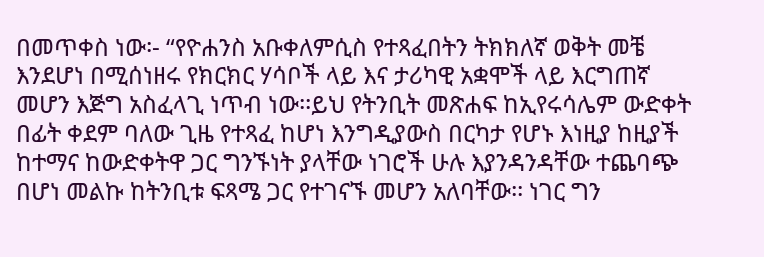በመጥቀስ ነው፡- “የዮሐንስ አቡቀለምሲስ የተጻፈበትን ትክክለኛ ወቅት መቼ እንደሆነ በሚሰነዘሩ የክርክር ሃሳቦች ላይ እና ታሪካዊ አቋሞች ላይ እርግጠኛ መሆን እጅግ አስፈላጊ ነጥብ ነው፡፡ይህ የትንቢት መጽሐፍ ከኢየሩሳሌም ውድቀት በፊት ቀደም ባለው ጊዜ የተጻፈ ከሆነ እንግዲያውስ በርካታ የሆኑ እነዚያ ከዚያች ከተማና ከውድቀትዋ ጋር ግንኙነት ያላቸው ነገሮች ሁሉ እያንዳንዳቸው ተጨባጭ በሆነ መልኩ ከትንቢቱ ፍጻሜ ጋር የተገናኙ መሆን አለባቸው፡፡ ነገር ግን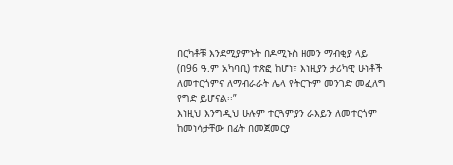በርካቶቹ እንደሚያምኑት በዶሚኑስ ዘመን ማብቂያ ላይ (በ96 ዓ.ም አካባቢ) ተጽፎ ከሆነ፣ እነዚያን ታሪካዊ ሁነቶች ለመተርጎምና ለማብራራት ሌላ የትርጉም መንገድ መፈለግ የግድ ይሆናል፡፡”
እነዚህ እንግዲህ ሁሉም ተርጓምያን ራእይን ለመተርጎም ከመነሳታቸው በፊት በመጀመርያ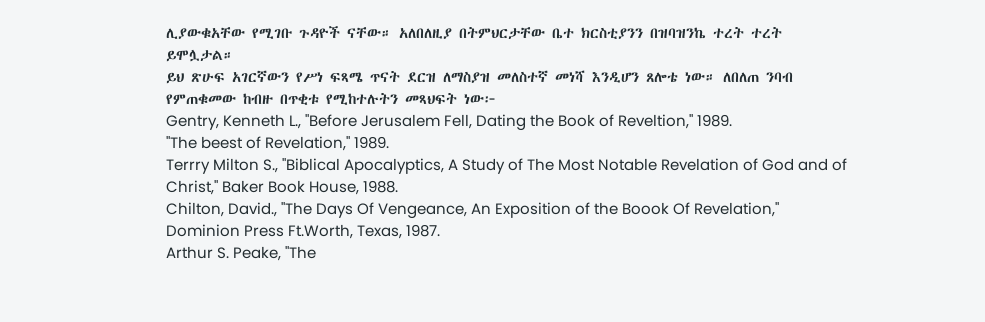ሊያውቁአቸው የሚገቡ ጉዳዮች ናቸው። አለበለዚያ በትምህርታቸው ቤተ ክርስቲያንን በዝባዝንኬ ተረት ተረት ይሞሏታል።
ይህ ጽሁፍ አገርኛውን የሥነ ፍጻሜ ጥናት ደርዝ ለማስያዝ መለስተኛ መነሻ እንዲሆን ጸሎቴ ነው። ለበለጠ ንባብ የምጠቁመው ከብዙ በጥቂቱ የሚከተሉትን መጻህፍት ነው፦
Gentry, Kenneth L., "Before Jerusalem Fell, Dating the Book of Reveltion," 1989.
"The beest of Revelation," 1989.
Terrry Milton S., "Biblical Apocalyptics, A Study of The Most Notable Revelation of God and of Christ," Baker Book House, 1988.
Chilton, David., "The Days Of Vengeance, An Exposition of the Boook Of Revelation," Dominion Press Ft.Worth, Texas, 1987.
Arthur S. Peake, "The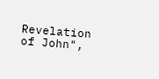Revelation of John",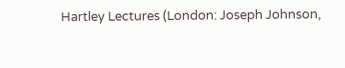Hartley Lectures (London: Joseph Johnson,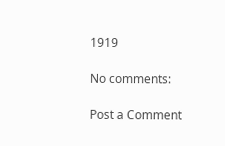1919

No comments:

Post a Comment